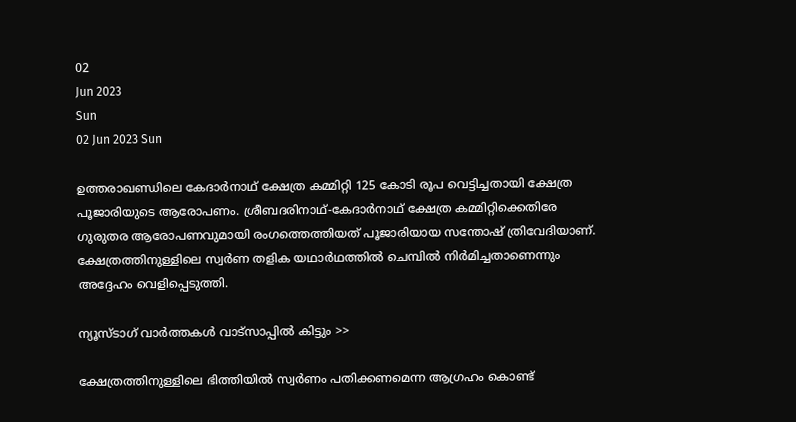02
Jun 2023
Sun
02 Jun 2023 Sun

ഉത്തരാഖണ്ഡിലെ കേദാര്‍നാഥ് ക്ഷേത്ര കമ്മിറ്റി 125 കോടി രൂപ വെട്ടിച്ചതായി ക്ഷേത്ര പൂജാരിയുടെ ആരോപണം. ശ്രീബദരിനാഥ്-കേദാര്‍നാഥ് ക്ഷേത്ര കമ്മിറ്റിക്കെതിരേ ഗുരുതര ആരോപണവുമായി രംഗത്തെത്തിയത് പൂജാരിയായ സന്തോഷ് ത്രിവേദിയാണ്. ക്ഷേത്രത്തിനുള്ളിലെ സ്വര്‍ണ തളിക യഥാര്‍ഥത്തില്‍ ചെമ്പില്‍ നിര്‍മിച്ചതാണെന്നും അദ്ദേഹം വെളിപ്പെടുത്തി.

ന്യൂസ്ടാഗ് വാര്‍ത്തകള്‍ വാട്‌സാപ്പില്‍ കിട്ടും >>

ക്ഷേത്രത്തിനുള്ളിലെ ഭിത്തിയില്‍ സ്വര്‍ണം പതിക്കണമെന്ന ആഗ്രഹം കൊണ്ട്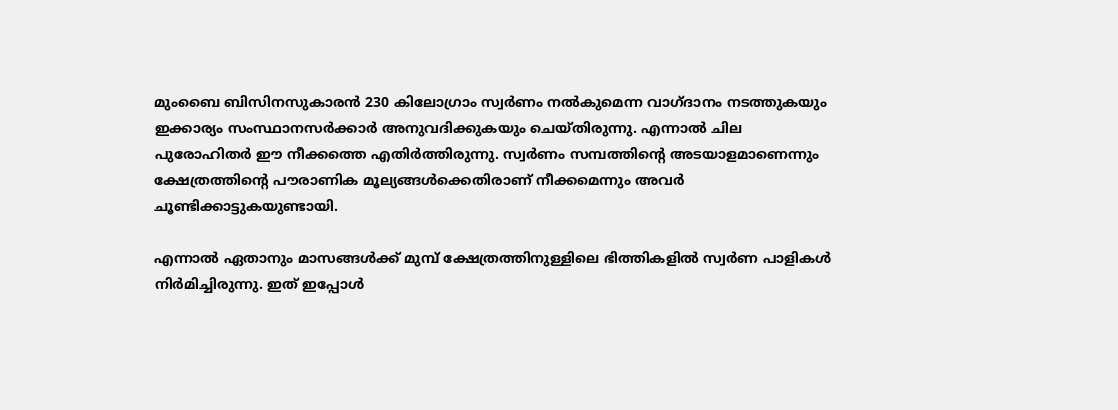മുംബൈ ബിസിനസുകാരന്‍ 230 കിലോഗ്രാം സ്വര്‍ണം നല്‍കുമെന്ന വാഗ്ദാനം നടത്തുകയും ഇക്കാര്യം സംസ്ഥാനസര്‍ക്കാര്‍ അനുവദിക്കുകയും ചെയ്തിരുന്നു. എന്നാല്‍ ചില പുരോഹിതര്‍ ഈ നീക്കത്തെ എതിര്‍ത്തിരുന്നു. സ്വര്‍ണം സമ്പത്തിന്റെ അടയാളമാണെന്നും ക്ഷേത്രത്തിന്റെ പൗരാണിക മൂല്യങ്ങള്‍ക്കെതിരാണ് നീക്കമെന്നും അവര്‍ ചൂണ്ടിക്കാട്ടുകയുണ്ടായി.

എന്നാല്‍ ഏതാനും മാസങ്ങള്‍ക്ക് മുമ്പ് ക്ഷേത്രത്തിനുള്ളിലെ ഭിത്തികളില്‍ സ്വര്‍ണ പാളികള്‍ നിര്‍മിച്ചിരുന്നു. ഇത് ഇപ്പോള്‍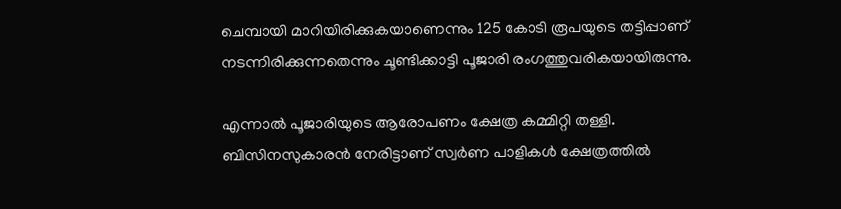ചെമ്പായി മാറിയിരിക്കുകയാണെന്നും 125 കോടി രൂപയുടെ തട്ടിപ്പാണ് നടന്നിരിക്കുന്നതെന്നും ചൂണ്ടിക്കാട്ടി പൂജാരി രംഗത്തുവരികയായിരുന്നു.

എന്നാല്‍ പൂജാരിയുടെ ആരോപണം ക്ഷേത്ര കമ്മിറ്റി തള്ളി. ബിസിനസുകാരന്‍ നേരിട്ടാണ് സ്വര്‍ണ പാളികള്‍ ക്ഷേത്രത്തില്‍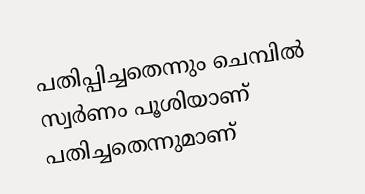പതിപ്പിച്ചതെന്നും ചെമ്പില്‍ സ്വര്‍ണം പൂശിയാണ് പതിച്ചതെന്നുമാണ്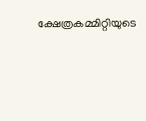ക്ഷേത്രകമ്മിറ്റിയുടെ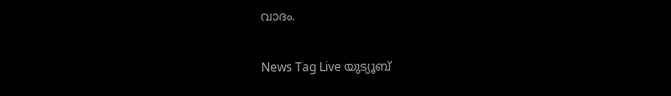വാദം.

News Tag Live യുട്യൂബ്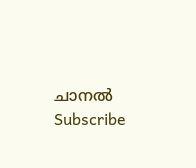ചാനല്‍ Subscribe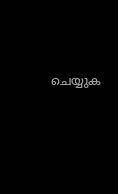ചെയ്യുക